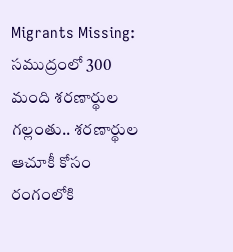Migrants Missing: సముద్రంలో 300 మంది శరణార్థుల గల్లంతు.. శరణార్థుల ఆచూకీ కోసం రంగంలోకి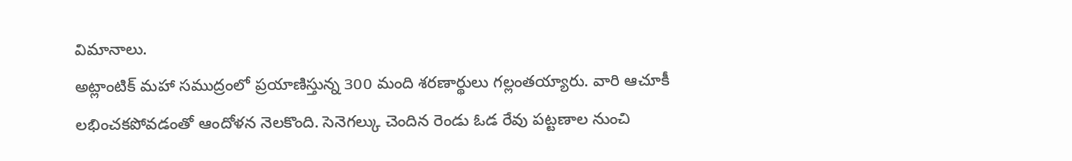విమానాలు.
అట్లాంటిక్ మహా సముద్రంలో ప్రయాణిస్తున్న 300 మంది శరణార్థులు గల్లంతయ్యారు. వారి ఆచూకీ లభించకపోవడంతో ఆందోళన నెలకొంది. సెనెగల్కు చెందిన రెండు ఓడ రేవు పట్టణాల నుంచి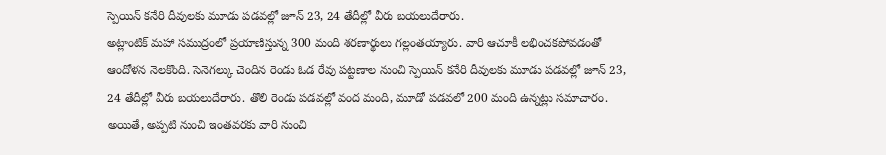స్పెయిన్ కనేరి దీవులకు మూడు పడవల్లో జూన్ 23, 24 తేదీల్లో వీరు బయలుదేరారు.
అట్లాంటిక్ మహా సముద్రంలో ప్రయాణిస్తున్న 300 మంది శరణార్థులు గల్లంతయ్యారు. వారి ఆచూకీ లభించకపోవడంతో ఆందోళన నెలకొంది. సెనెగల్కు చెందిన రెండు ఓడ రేవు పట్టణాల నుంచి స్పెయిన్ కనేరి దీవులకు మూడు పడవల్లో జూన్ 23, 24 తేదీల్లో వీరు బయలుదేరారు. తొలి రెండు పడవల్లో వంద మంది, మూడో పడవలో 200 మంది ఉన్నట్లు సమాచారం. అయితే, అప్పటి నుంచి ఇంతవరకు వారి నుంచి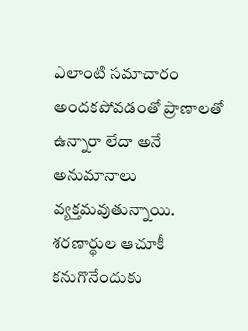ఎలాంటి సమాచారం అందకపోవడంతో ప్రాణాలతో ఉన్నారా లేదా అనే అనుమానాలు వ్యక్తమవుతున్నాయి. శరణార్థుల ఆచూకీ కనుగొనేందుకు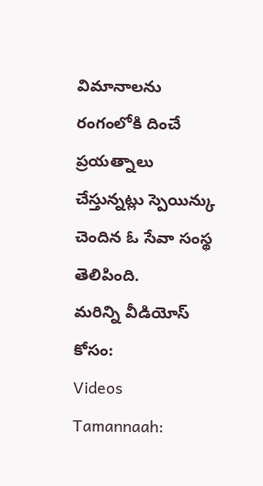విమానాలను రంగంలోకి దించే ప్రయత్నాలు చేస్తున్నట్లు స్పెయిన్కు చెందిన ఓ సేవా సంస్థ తెలిపింది.
మరిన్ని వీడియోస్ కోసం:
Videos
Tamannaah: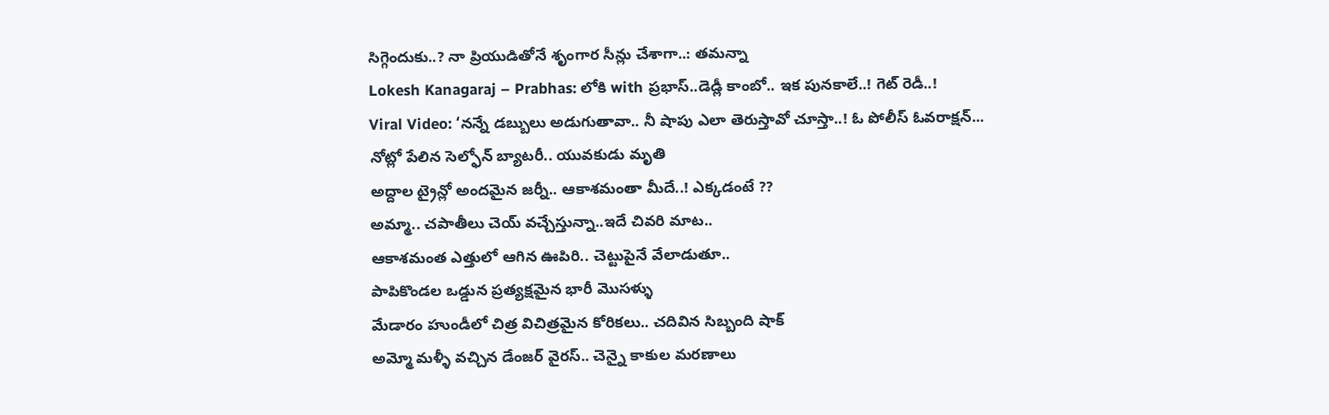సిగ్గెందుకు..? నా ప్రియుడితోనే శృంగార సీన్లు చేశాగా..: తమన్నా
Lokesh Kanagaraj – Prabhas: లోకి with ప్రభాస్..డెడ్లీ కాంబో.. ఇక పునకాలే..! గెట్ రెడీ..!
Viral Video: ‘నన్నే డబ్బులు అడుగుతావా.. నీ షాపు ఎలా తెరుస్తావో చూస్తా..! ఓ పోలీస్ ఓవరాక్షన్...
నోట్లో పేలిన సెల్ఫోన్ బ్యాటరీ.. యువకుడు మృతి
అద్దాల ట్రైన్లో అందమైన జర్నీ.. ఆకాశమంతా మీదే..! ఎక్కడంటే ??
అమ్మా.. చపాతీలు చెయ్ వచ్చేస్తున్నా..ఇదే చివరి మాట..
ఆకాశమంత ఎత్తులో ఆగిన ఊపిరి.. చెట్టుపైనే వేలాడుతూ..
పాపికొండల ఒడ్డున ప్రత్యక్షమైన భారీ మొసళ్ళు
మేడారం హుండీలో చిత్ర విచిత్రమైన కోరికలు.. చదివిన సిబ్బంది షాక్
అమ్మో మళ్ళీ వచ్చిన డేంజర్ వైరస్.. చెన్నై కాకుల మరణాలు